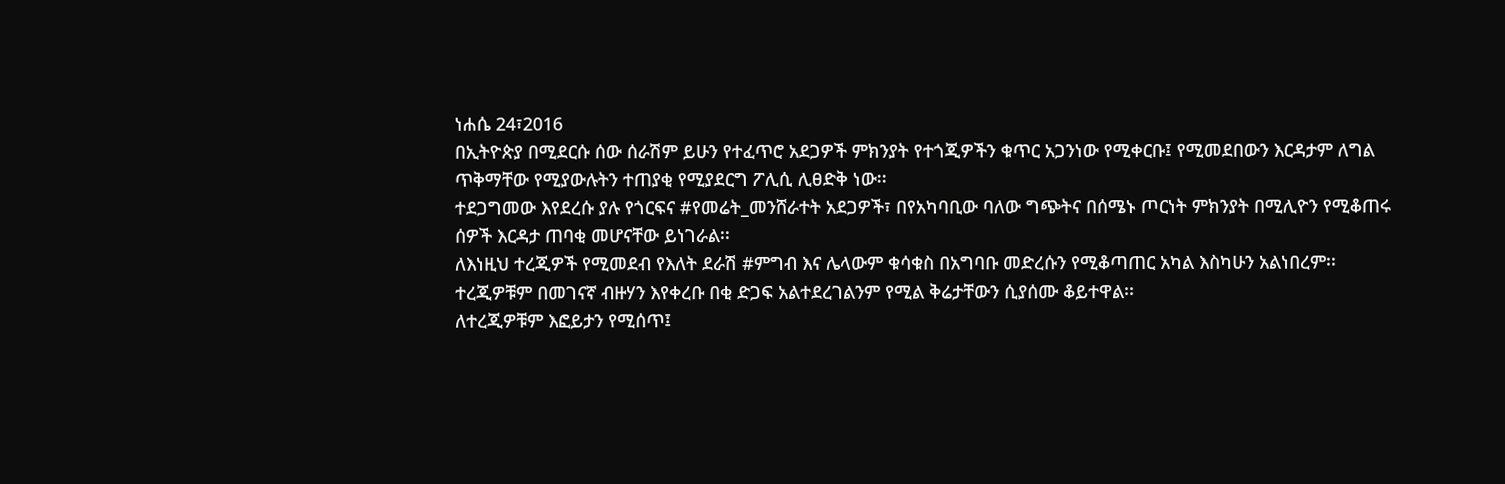ነሐሴ 24፣2016
በኢትዮጵያ በሚደርሱ ሰው ሰራሽም ይሁን የተፈጥሮ አደጋዎች ምክንያት የተጎጂዎችን ቁጥር አጋንነው የሚቀርቡ፤ የሚመደበውን እርዳታም ለግል ጥቅማቸው የሚያውሉትን ተጠያቂ የሚያደርግ ፖሊሲ ሊፀድቅ ነው፡፡
ተደጋግመው እየደረሱ ያሉ የጎርፍና #የመሬት_መንሸራተት አደጋዎች፣ በየአካባቢው ባለው ግጭትና በሰሜኑ ጦርነት ምክንያት በሚሊዮን የሚቆጠሩ ሰዎች እርዳታ ጠባቂ መሆናቸው ይነገራል፡፡
ለእነዚህ ተረጂዎች የሚመደብ የእለት ደራሽ #ምግብ እና ሌላውም ቁሳቁስ በአግባቡ መድረሱን የሚቆጣጠር አካል እስካሁን አልነበረም፡፡
ተረጂዎቹም በመገናኛ ብዙሃን እየቀረቡ በቂ ድጋፍ አልተደረገልንም የሚል ቅሬታቸውን ሲያሰሙ ቆይተዋል፡፡
ለተረጂዎቹም እፎይታን የሚሰጥ፤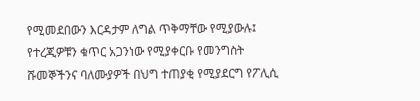የሚመደበውን እርዳታም ለግል ጥቅማቸው የሚያውሉ፤ የተረጂዎቹን ቁጥር አጋንነው የሚያቀርቡ የመንግስት ሹመኞችንና ባለሙያዎች በህግ ተጠያቂ የሚያደርግ የፖሊሲ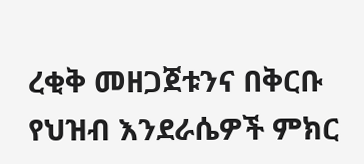ረቂቅ መዘጋጀቱንና በቅርቡ የህዝብ እንደራሴዎች ምክር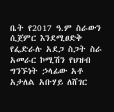ቤት የ2017 ዓ.ም ስራውን ሲጀምር እንደሚፀድቅ የፌድራሉ አደጋ ስጋት ስራ አመራር ኮሚሽን የህዝብ ግንኙነት ኃላፊው አቶ አታለል አቡሃይ ለሸገር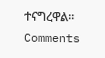ተናግረዋል፡፡
Comments